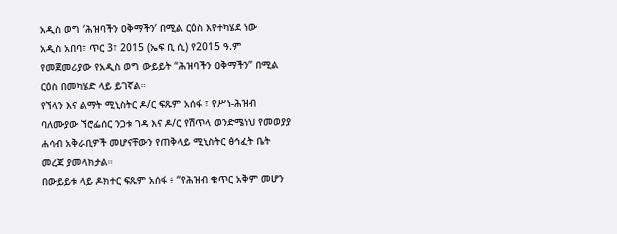አዲስ ወግ ‘ሕዝባችን ዐቅማችን’ በሚል ርዕስ እየተካሄደ ነው
አዲስ አበባ፣ ጥር 3፣ 2015 (ኤፍ ቢ ሲ) የ2015 ዓ.ም የመጀመሪያው የአዲስ ወግ ውይይት “ሕዝባችን ዐቅማችን” በሚል ርዕስ በመካሄድ ላይ ይገኛል።
የኘላን እና ልማት ሚኒስትር ዶ/ር ፍጹም አሰፋ ፣ የሥነ-ሕዝብ ባለሙያው ኘሮፌሰር ንጋቱ ገዳ እና ዶ/ር የሽጥላ ወንድሜነህ የመወያያ ሐሳብ አቅራቢዎች መሆናቸውን የጠቅላይ ሚኒስትር ፅኅፈት ቤት መረጃ ያመላክታል።
በውይይቱ ላይ ዶክተር ፍጹም አሰፋ ፥ “የሕዝብ ቁጥር አቅም መሆን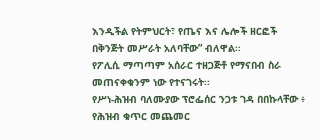እንዲችል የትምህርት፣ የጤና እና ሌሎች ዘርፎች በቅንጅት መሥራት አለባቸው” ብለዋል፡፡
የፖሊሲ ማጣጣም አሰራር ተዘጋጅቶ የማናበብ ስራ መጠናቀቁንም ነው የተናገሩት፡፡
የሥነ-ሕዝብ ባለሙያው ፕሮፌሰር ንጋቱ ገዳ በበኩላቸው ፥ የሕዝብ ቁጥር መጨመር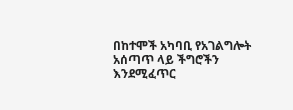በከተሞች አካባቢ የአገልግሎት አሰጣጥ ላይ ችግሮችን እንደሚፈጥር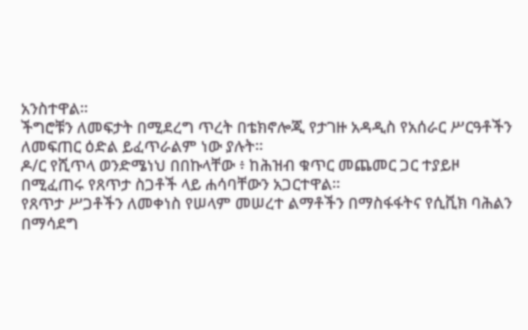አንስተዋል፡፡
ችግሮቹን ለመፍታት በሚደረግ ጥረት በቴክኖሎጂ የታገዙ አዳዲስ የአሰራር ሥርዓቶችን ለመፍጠር ዕድል ይፈጥራልም ነው ያሉት።
ዶ/ር የሺጥላ ወንድሜነህ በበኩላቸው ፥ ከሕዝብ ቁጥር መጨመር ጋር ተያይዞ በሚፈጠሩ የጸጥታ ስጋቶች ላይ ሐሳባቸውን አጋርተዋል፡፡
የጸጥታ ሥጋቶችን ለመቀነስ የሠላም መሠረተ ልማቶችን በማስፋፋትና የሲቪክ ባሕልን በማሳደግ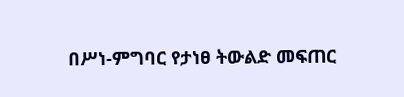በሥነ-ምግባር የታነፀ ትውልድ መፍጠር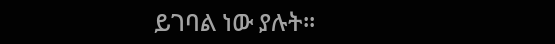ይገባል ነው ያሉት፡፡